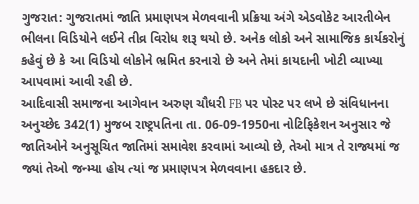ગુજરાત: ગુજરાતમાં જાતિ પ્રમાણપત્ર મેળવવાની પ્રક્રિયા અંગે એડવોકેટ આરતીબેન ભીલના વિડિયોને લઈને તીવ્ર વિરોધ શરૂ થયો છે. અનેક લોકો અને સામાજિક કાર્યકરોનું કહેવું છે કે આ વિડિયો લોકોને ભ્રમિત કરનારો છે અને તેમાં કાયદાની ખોટી વ્યાખ્યા આપવામાં આવી રહી છે.
આદિવાસી સમાજના આગેવાન અરુણ ચૌધરી FB પર પોસ્ટ પર લખે છે સંવિધાનના અનુચ્છેદ 342(1) મુજબ રાષ્ટ્રપતિના તા. 06-09-1950ના નોટિફિકેશન અનુસાર જે જાતિઓને અનુસૂચિત જાતિમાં સમાવેશ કરવામાં આવ્યો છે, તેઓ માત્ર તે રાજ્યમાં જ જ્યાં તેઓ જન્મ્યા હોય ત્યાં જ પ્રમાણપત્ર મેળવવાના હકદાર છે.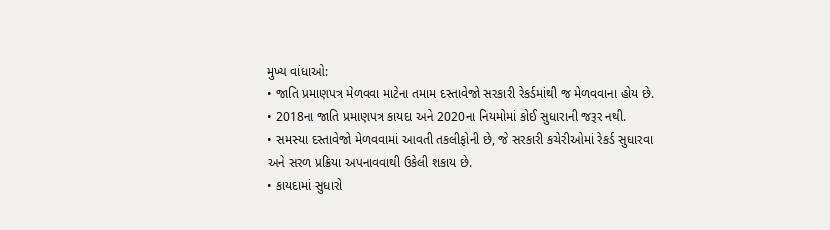મુખ્ય વાંધાઓ:
• જાતિ પ્રમાણપત્ર મેળવવા માટેના તમામ દસ્તાવેજો સરકારી રેકર્ડમાંથી જ મેળવવાના હોય છે.
• 2018ના જાતિ પ્રમાણપત્ર કાયદા અને 2020ના નિયમોમાં કોઈ સુધારાની જરૂર નથી.
• સમસ્યા દસ્તાવેજો મેળવવામાં આવતી તકલીફોની છે, જે સરકારી કચેરીઓમાં રેકર્ડ સુધારવા અને સરળ પ્રક્રિયા અપનાવવાથી ઉકેલી શકાય છે.
• કાયદામાં સુધારો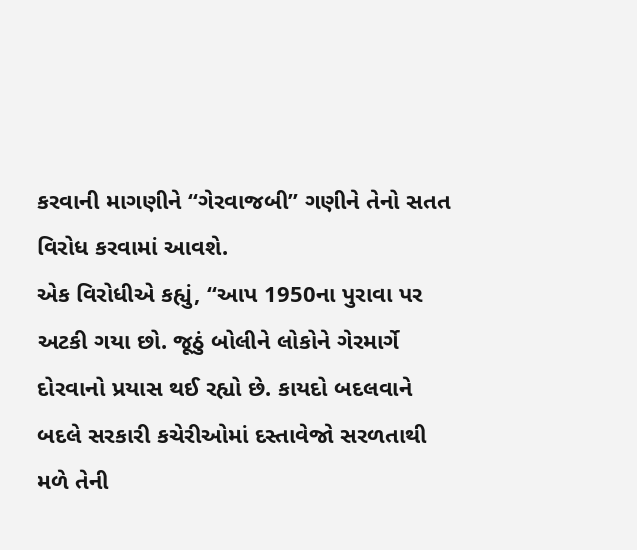કરવાની માગણીને “ગેરવાજબી” ગણીને તેનો સતત વિરોધ કરવામાં આવશે.
એક વિરોધીએ કહ્યું, “આપ 1950ના પુરાવા પર અટકી ગયા છો. જૂઠું બોલીને લોકોને ગેરમાર્ગે દોરવાનો પ્રયાસ થઈ રહ્યો છે. કાયદો બદલવાને બદલે સરકારી કચેરીઓમાં દસ્તાવેજો સરળતાથી મળે તેની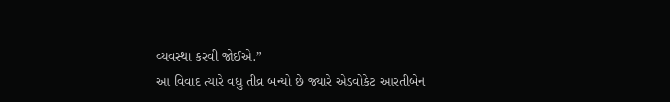વ્યવસ્થા કરવી જોઈએ.”
આ વિવાદ ત્યારે વધુ તીવ્ર બન્યો છે જ્યારે એડવોકેટ આરતીબેન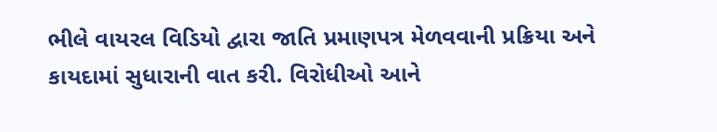ભીલે વાયરલ વિડિયો દ્વારા જાતિ પ્રમાણપત્ર મેળવવાની પ્રક્રિયા અને કાયદામાં સુધારાની વાત કરી. વિરોધીઓ આને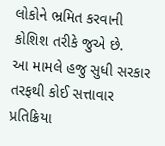લોકોને ભ્રમિત કરવાની કોશિશ તરીકે જુએ છે.
આ મામલે હજુ સુધી સરકાર તરફથી કોઈ સત્તાવાર પ્રતિક્રિયા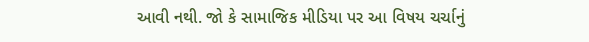આવી નથી. જો કે સામાજિક મીડિયા પર આ વિષય ચર્ચાનું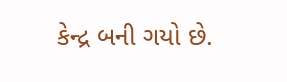કેન્દ્ર બની ગયો છે.